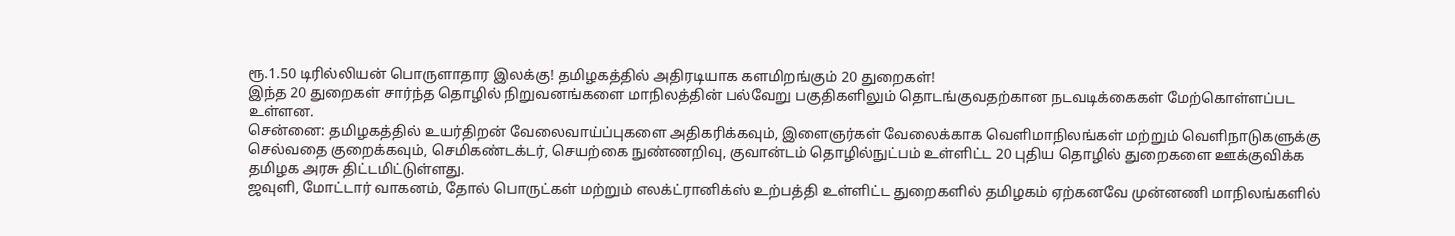ரூ.1.50 டிரில்லியன் பொருளாதார இலக்கு! தமிழகத்தில் அதிரடியாக களமிறங்கும் 20 துறைகள்!
இந்த 20 துறைகள் சார்ந்த தொழில் நிறுவனங்களை மாநிலத்தின் பல்வேறு பகுதிகளிலும் தொடங்குவதற்கான நடவடிக்கைகள் மேற்கொள்ளப்பட உள்ளன.
சென்னை: தமிழகத்தில் உயர்திறன் வேலைவாய்ப்புகளை அதிகரிக்கவும், இளைஞர்கள் வேலைக்காக வெளிமாநிலங்கள் மற்றும் வெளிநாடுகளுக்கு செல்வதை குறைக்கவும், செமிகண்டக்டர், செயற்கை நுண்ணறிவு, குவான்டம் தொழில்நுட்பம் உள்ளிட்ட 20 புதிய தொழில் துறைகளை ஊக்குவிக்க தமிழக அரசு திட்டமிட்டுள்ளது.
ஜவுளி, மோட்டார் வாகனம், தோல் பொருட்கள் மற்றும் எலக்ட்ரானிக்ஸ் உற்பத்தி உள்ளிட்ட துறைகளில் தமிழகம் ஏற்கனவே முன்னணி மாநிலங்களில்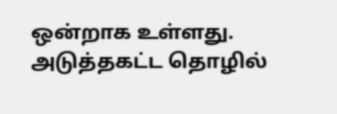ஒன்றாக உள்ளது. அடுத்தகட்ட தொழில்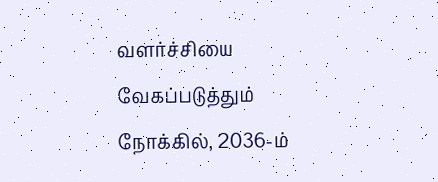வளர்ச்சியை வேகப்படுத்தும் நோக்கில், 2036-ம்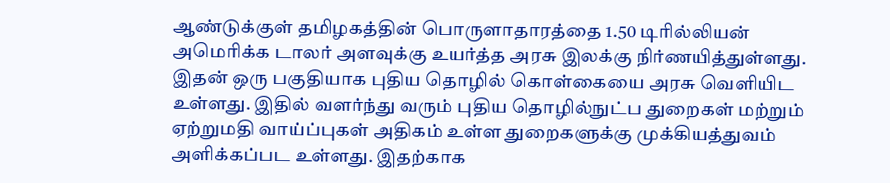ஆண்டுக்குள் தமிழகத்தின் பொருளாதாரத்தை 1.50 டிரில்லியன் அமெரிக்க டாலர் அளவுக்கு உயர்த்த அரசு இலக்கு நிர்ணயித்துள்ளது.
இதன் ஒரு பகுதியாக புதிய தொழில் கொள்கையை அரசு வெளியிட உள்ளது. இதில் வளர்ந்து வரும் புதிய தொழில்நுட்ப துறைகள் மற்றும் ஏற்றுமதி வாய்ப்புகள் அதிகம் உள்ள துறைகளுக்கு முக்கியத்துவம் அளிக்கப்பட உள்ளது. இதற்காக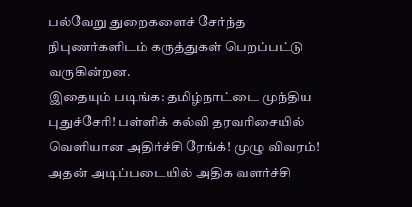பல்வேறு துறைகளைச் சேர்ந்த நிபுணர்களிடம் கருத்துகள் பெறப்பட்டு வருகின்றன.
இதையும் படிங்க: தமிழ்நாட்டை முந்திய புதுச்சேரி! பள்ளிக் கல்வி தரவரிசையில் வெளியான அதிர்ச்சி ரேங்க்! முழு விவரம்!
அதன் அடிப்படையில் அதிக வளர்ச்சி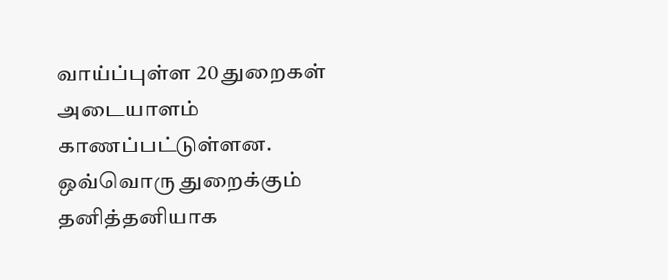வாய்ப்புள்ள 20 துறைகள் அடையாளம் காணப்பட்டுள்ளன. ஒவ்வொரு துறைக்கும் தனித்தனியாக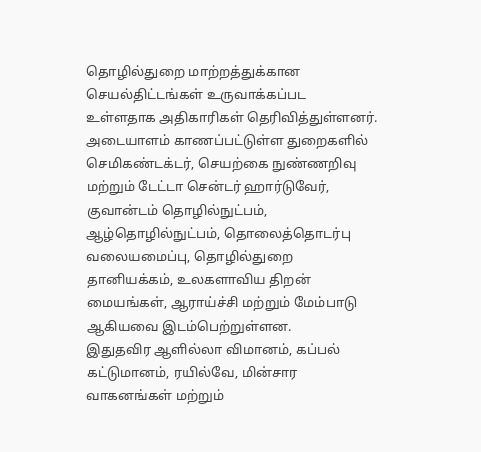தொழில்துறை மாற்றத்துக்கான செயல்திட்டங்கள் உருவாக்கப்பட உள்ளதாக அதிகாரிகள் தெரிவித்துள்ளனர்.
அடையாளம் காணப்பட்டுள்ள துறைகளில் செமிகண்டக்டர், செயற்கை நுண்ணறிவு மற்றும் டேட்டா சென்டர் ஹார்டுவேர், குவான்டம் தொழில்நுட்பம், ஆழ்தொழில்நுட்பம், தொலைத்தொடர்பு வலையமைப்பு, தொழில்துறை தானியக்கம், உலகளாவிய திறன் மையங்கள், ஆராய்ச்சி மற்றும் மேம்பாடு ஆகியவை இடம்பெற்றுள்ளன.
இதுதவிர ஆளில்லா விமானம், கப்பல் கட்டுமானம், ரயில்வே, மின்சார வாகனங்கள் மற்றும்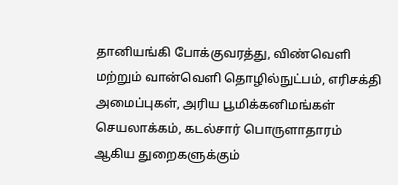தானியங்கி போக்குவரத்து, விண்வெளி மற்றும் வான்வெளி தொழில்நுட்பம், எரிசக்தி அமைப்புகள், அரிய பூமிக்கனிமங்கள் செயலாக்கம், கடல்சார் பொருளாதாரம் ஆகிய துறைகளுக்கும்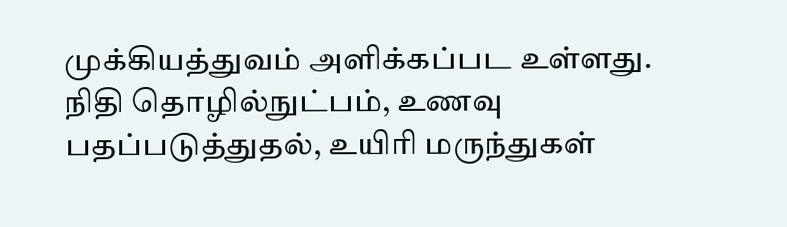முக்கியத்துவம் அளிக்கப்பட உள்ளது.
நிதி தொழில்நுட்பம், உணவு பதப்படுத்துதல், உயிரி மருந்துகள்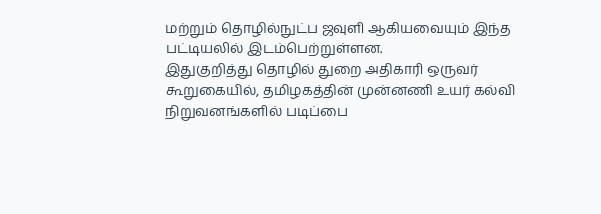மற்றும் தொழில்நுட்ப ஜவுளி ஆகியவையும் இந்த பட்டியலில் இடம்பெற்றுள்ளன.
இதுகுறித்து தொழில் துறை அதிகாரி ஒருவர் கூறுகையில், தமிழகத்தின் முன்னணி உயர் கல்வி நிறுவனங்களில் படிப்பை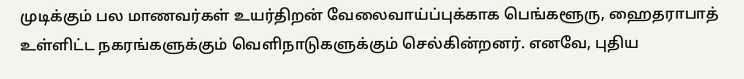முடிக்கும் பல மாணவர்கள் உயர்திறன் வேலைவாய்ப்புக்காக பெங்களூரு, ஹைதராபாத் உள்ளிட்ட நகரங்களுக்கும் வெளிநாடுகளுக்கும் செல்கின்றனர். எனவே, புதிய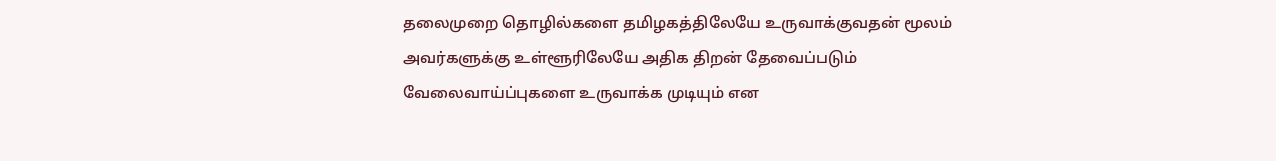தலைமுறை தொழில்களை தமிழகத்திலேயே உருவாக்குவதன் மூலம் அவர்களுக்கு உள்ளூரிலேயே அதிக திறன் தேவைப்படும் வேலைவாய்ப்புகளை உருவாக்க முடியும் என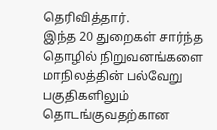தெரிவித்தார்.
இந்த 20 துறைகள் சார்ந்த தொழில் நிறுவனங்களை மாநிலத்தின் பல்வேறு பகுதிகளிலும் தொடங்குவதற்கான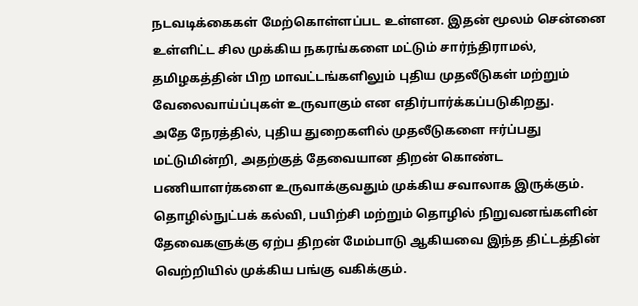நடவடிக்கைகள் மேற்கொள்ளப்பட உள்ளன. இதன் மூலம் சென்னை உள்ளிட்ட சில முக்கிய நகரங்களை மட்டும் சார்ந்திராமல், தமிழகத்தின் பிற மாவட்டங்களிலும் புதிய முதலீடுகள் மற்றும் வேலைவாய்ப்புகள் உருவாகும் என எதிர்பார்க்கப்படுகிறது.
அதே நேரத்தில், புதிய துறைகளில் முதலீடுகளை ஈர்ப்பது மட்டுமின்றி, அதற்குத் தேவையான திறன் கொண்ட பணியாளர்களை உருவாக்குவதும் முக்கிய சவாலாக இருக்கும். தொழில்நுட்பக் கல்வி, பயிற்சி மற்றும் தொழில் நிறுவனங்களின் தேவைகளுக்கு ஏற்ப திறன் மேம்பாடு ஆகியவை இந்த திட்டத்தின் வெற்றியில் முக்கிய பங்கு வகிக்கும்.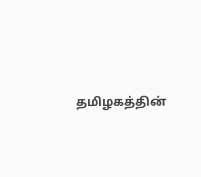தமிழகத்தின்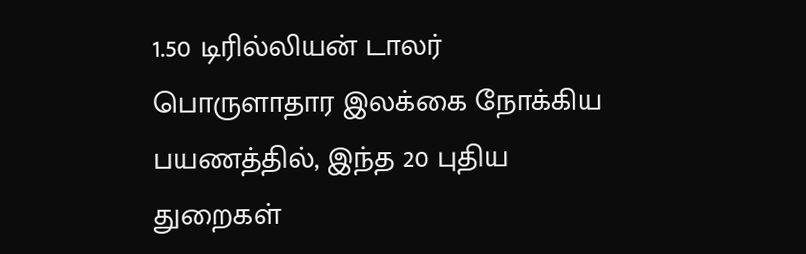1.50 டிரில்லியன் டாலர் பொருளாதார இலக்கை நோக்கிய பயணத்தில், இந்த 20 புதிய துறைகள்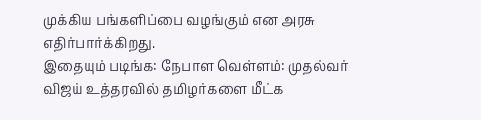முக்கிய பங்களிப்பை வழங்கும் என அரசு எதிர்பார்க்கிறது.
இதையும் படிங்க: நேபாள வெள்ளம்: முதல்வர் விஜய் உத்தரவில் தமிழர்களை மீட்க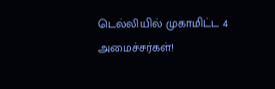டெல்லியில் முகாமிட்ட 4 அமைச்சர்கள்!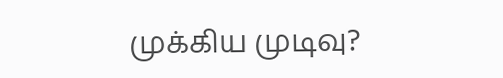முக்கிய முடிவு?